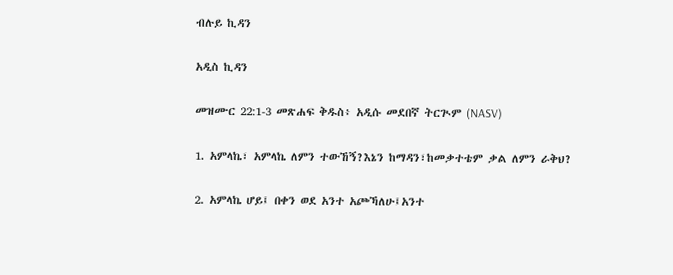ብሉይ ኪዳን

አዲስ ኪዳን

መዝሙር 22:1-3 መጽሐፍ ቅዱስ፥ አዲሱ መደበኛ ትርጒም (NASV)

1. አምላኬ፣ አምላኬ ለምን ተውኸኝ?እኔን ከማዳን፣ከመቃተቴም ቃል ለምን ራቅህ?

2. አምላኬ ሆይ፤ በቀን ወደ አንተ አጮኻለሁ፤አንተ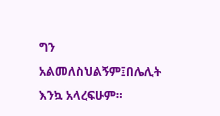ግን አልመለስህልኝም፤በሌሊት እንኳ አላረፍሁም።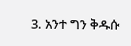3. አንተ ግን ቅዱሱ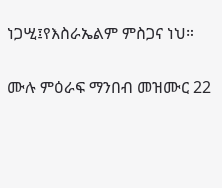ነጋሢ፤የእስራኤልም ምስጋና ነህ።

ሙሉ ምዕራፍ ማንበብ መዝሙር 22